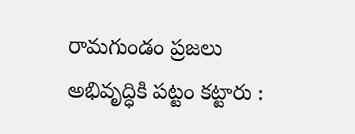రామగుండం ప్రజలు అభివృద్ధికి పట్టం కట్టారు :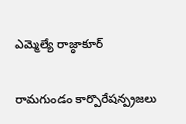ఎమ్మెల్యే రాజ్ఠాకూర్

రామగుండం కార్పొరేషన్ప్రజలు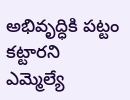అభివృద్ధికి పట్టం కట్టారని ఎమ్మెల్యే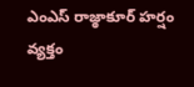ఎంఎస్ రాజ్ఠాకూర్ హర్షం వ్యక్తం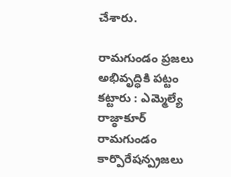చేశారు.

రామగుండం ప్రజలు అభివృద్ధికి పట్టం కట్టారు : ఎమ్మెల్యే రాజ్ఠాకూర్
రామగుండం కార్పొరేషన్ప్రజలు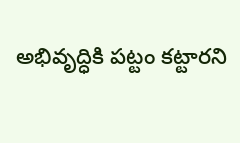అభివృద్ధికి పట్టం కట్టారని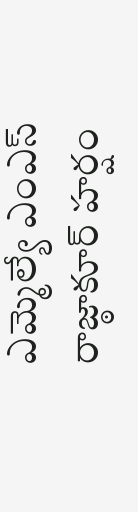ఎమ్మెల్యే ఎంఎస్ రాజ్ఠాకూర్ హర్షం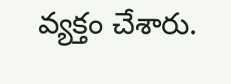వ్యక్తం చేశారు.